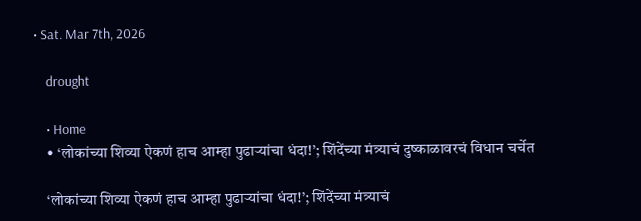• Sat. Mar 7th, 2026

    drought

    • Home
    • ‘लोकांच्या शिव्या ऐकणं हाच आम्हा पुढाऱ्यांचा धंदा!’; शिंदेंच्या मंत्र्याचं दुष्काळावरचं विधान चर्चेत

    ‘लोकांच्या शिव्या ऐकणं हाच आम्हा पुढाऱ्यांचा धंदा!’; शिंदेंच्या मंत्र्याचं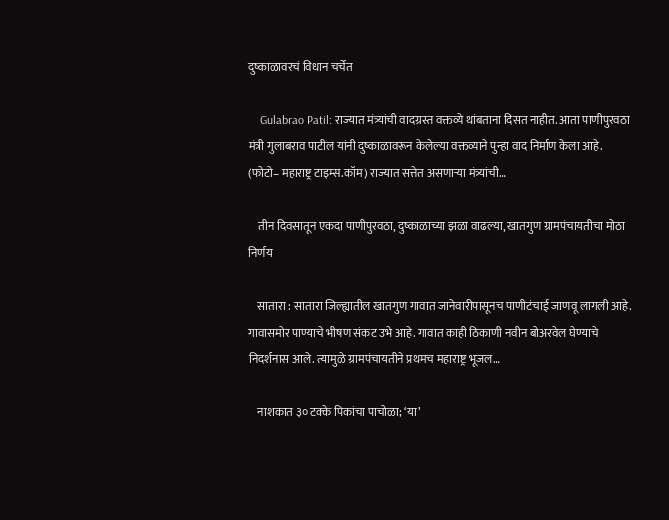दुष्काळावरचं विधान चर्चेत

    Gulabrao Patil: राज्यात मंत्र्यांची वादग्रस्त वक्तव्ये थांबताना दिसत नाहीत. आता पाणीपुरवठा मंत्री गुलाबराव पाटील यांनी दुष्काळावरून केलेल्या वक्तव्याने पुन्हा वाद निर्माण केला आहे. (फोटो– महाराष्ट्र टाइम्स.कॉम) राज्यात सत्तेत असणाऱ्या मंत्र्यांची…

    तीन दिवसातून एकदा पाणीपुरवठा, दुष्काळाच्या झळा वाढल्या, खातगुण ग्रामपंचायतीचा मोठा निर्णय

    सातारा : सातारा जिल्ह्यातील खातगुण गावात जानेवारीपासूनच पाणीटंचाई जाणवू लागली आहे. गावासमोर पाण्याचे भीषण संकट उभे आहे. गावात काही ठिकाणी नवीन बोअरवेल घेण्याचे निदर्शनास आले. त्यामुळे ग्रामपंचायतीने प्रथमच महाराष्ट्र भूजल…

    नाशकात ३० टक्के पिकांचा पाचोळा; ‘या’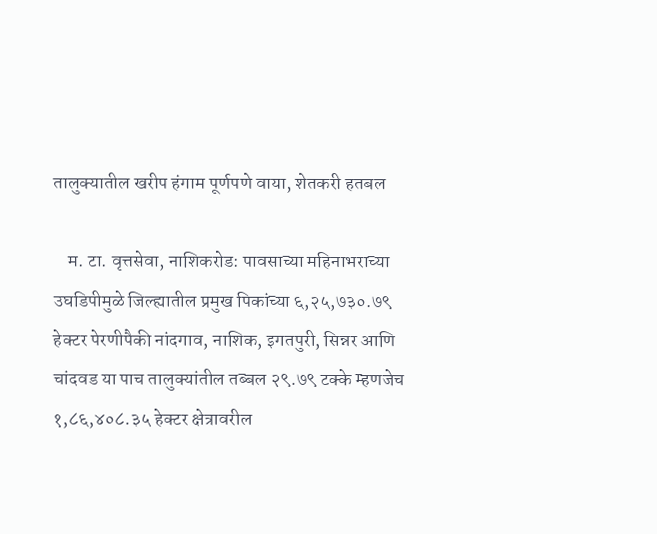तालुक्यातील खरीप हंगाम पूर्णपणे वाया, शेतकरी हतबल

    म. टा. वृत्तसेवा, नाशिकरोड: पावसाच्या महिनाभराच्या उघडिपीमुळे जिल्ह्यातील प्रमुख पिकांच्या ६,२५,७३०.७९ हेक्टर पेरणीपैकी नांदगाव, नाशिक, इगतपुरी, सिन्नर आणि चांदवड या पाच तालुक्यांतील तब्बल २९.७९ टक्के म्हणजेच १,८६,४०८.३५ हेक्टर क्षेत्रावरील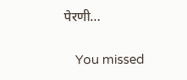पेरणी…

    You missed